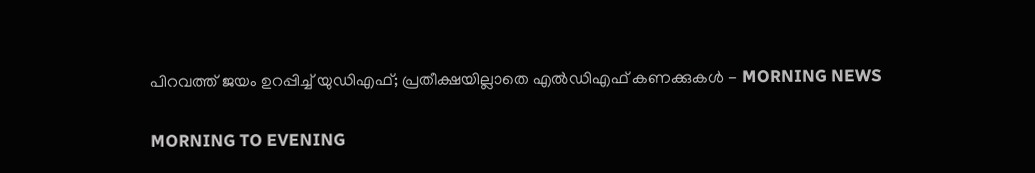പിറവത്ത് ജയം ഉറപ്പിച്ച് യുഡിഎഫ്; പ്രതീക്ഷയില്ലാതെ എല്‍ഡിഎഫ് കണക്കുകള്‍ - MORNING NEWS

MORNING TO EVENING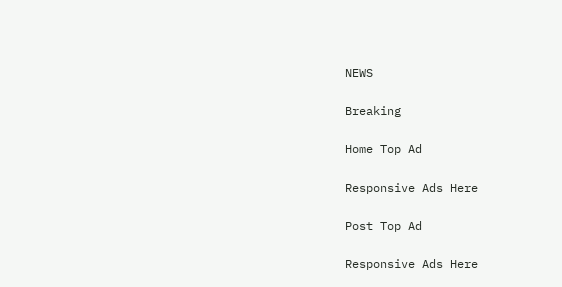NEWS

Breaking

Home Top Ad

Responsive Ads Here

Post Top Ad

Responsive Ads Here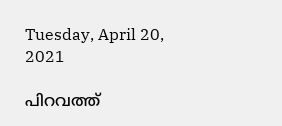Tuesday, April 20, 2021

പിറവത്ത്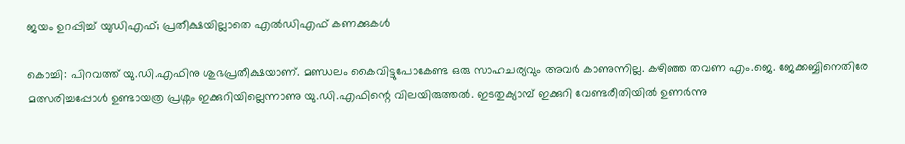ജയം ഉറപ്പിച്ച് യുഡിഎഫ്; പ്രതീക്ഷയില്ലാതെ എല്‍ഡിഎഫ് കണക്കുകള്‍

കൊച്ചി: പിറവത്ത് യു.ഡി.എഫിനു ശുഭപ്രതീക്ഷയാണ്. മണ്ഡലം കൈവിട്ടുപോകേണ്ട ഒരു സാഹചര്യവും അവർ കാണുന്നില്ല. കഴിഞ്ഞ തവണ എം.ജെ. ജേക്കബ്ബിനെതിരേ മത്സരിച്ചപ്പോൾ ഉണ്ടായത്ര പ്രശ്നം ഇക്കുറിയില്ലെന്നാണു യു.ഡി.എഫിന്റെ വിലയിരുത്തൽ. ഇടതുക്യാമ്പ് ഇക്കുറി വേണ്ടരീതിയിൽ ഉണർന്നു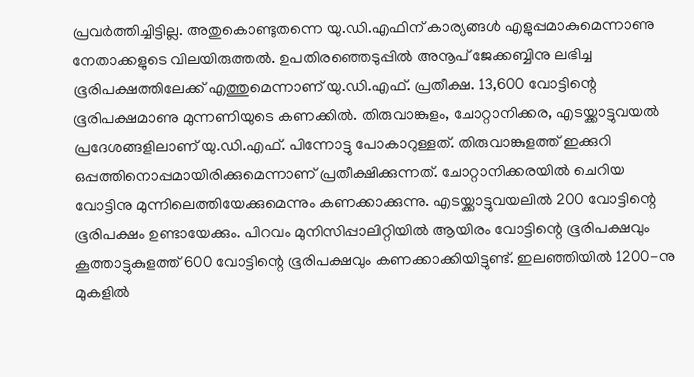പ്രവർത്തിച്ചിട്ടില്ല. അതുകൊണ്ടുതന്നെ യു.ഡി.എഫിന് കാര്യങ്ങൾ എളുപ്പമാകുമെന്നാണു നേതാക്കളുടെ വിലയിരുത്തൽ. ഉപതിരഞ്ഞെടുപ്പിൽ അനൂപ് ജേക്കബ്ബിനു ലഭിച്ച ഭൂരിപക്ഷത്തിലേക്ക് എത്തുമെന്നാണ് യു.ഡി.എഫ്. പ്രതീക്ഷ. 13,600 വോട്ടിന്റെ ഭൂരിപക്ഷമാണു മുന്നണിയുടെ കണക്കിൽ. തിരുവാങ്കുളം, ചോറ്റാനിക്കര, എടയ്ക്കാട്ടുവയൽ പ്രദേശങ്ങളിലാണ് യു.ഡി.എഫ്. പിന്നോട്ടു പോകാറുള്ളത്. തിരുവാങ്കുളത്ത് ഇക്കുറി ഒപ്പത്തിനൊപ്പമായിരിക്കുമെന്നാണ് പ്രതീക്ഷിക്കുന്നത്. ചോറ്റാനിക്കരയിൽ ചെറിയ വോട്ടിനു മുന്നിലെത്തിയേക്കുമെന്നും കണക്കാക്കുന്നു. എടയ്ക്കാട്ടുവയലിൽ 200 വോട്ടിന്റെ ഭൂരിപക്ഷം ഉണ്ടായേക്കും. പിറവം മുനിസിപ്പാലിറ്റിയിൽ ആയിരം വോട്ടിന്റെ ഭൂരിപക്ഷവും കൂത്താട്ടുകുളത്ത് 600 വോട്ടിന്റെ ഭൂരിപക്ഷവും കണക്കാക്കിയിട്ടുണ്ട്. ഇലഞ്ഞിയിൽ 1200-നു മുകളിൽ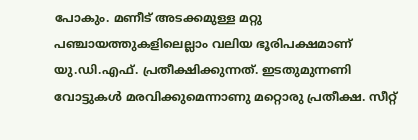പോകും. മണീട് അടക്കമുള്ള മറ്റു പഞ്ചായത്തുകളിലെല്ലാം വലിയ ഭൂരിപക്ഷമാണ് യു.ഡി.എഫ്. പ്രതീക്ഷിക്കുന്നത്. ഇടതുമുന്നണി വോട്ടുകൾ മരവിക്കുമെന്നാണു മറ്റൊരു പ്രതീക്ഷ. സീറ്റ്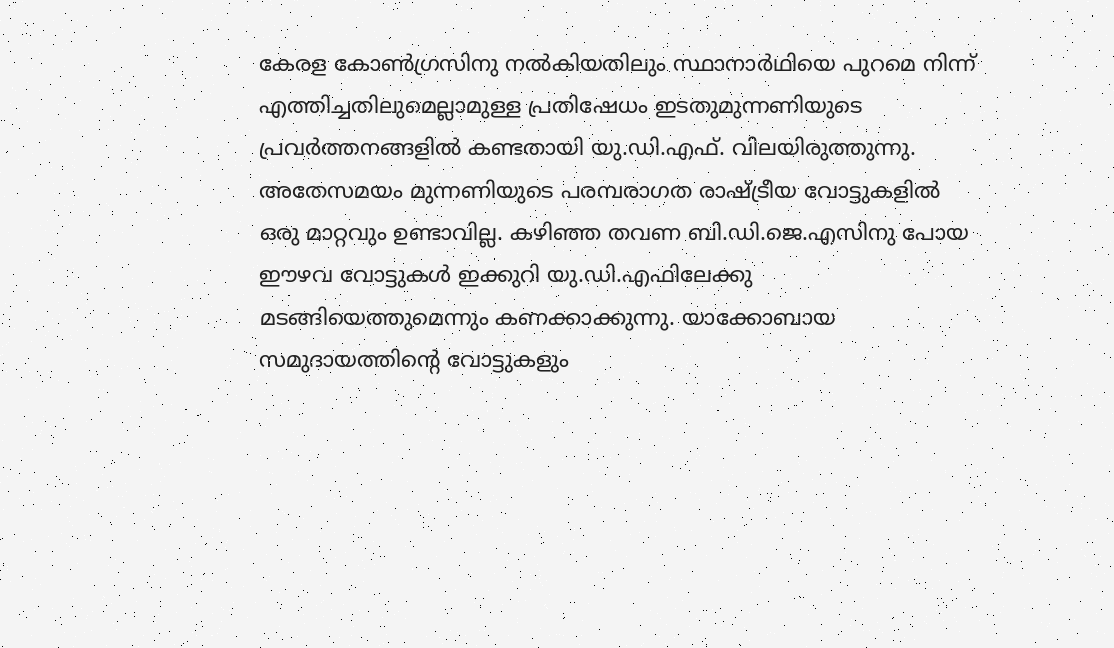കേരള കോൺഗ്രസിനു നൽകിയതിലും സ്ഥാനാർഥിയെ പുറമെ നിന്ന് എത്തിച്ചതിലുമെല്ലാമുള്ള പ്രതിഷേധം ഇടതുമുന്നണിയുടെ പ്രവർത്തനങ്ങളിൽ കണ്ടതായി യു.ഡി.എഫ്. വിലയിരുത്തുന്നു. അതേസമയം മുന്നണിയുടെ പരമ്പരാഗത രാഷ്ട്രീയ വോട്ടുകളിൽ ഒരു മാറ്റവും ഉണ്ടാവില്ല. കഴിഞ്ഞ തവണ ബി.ഡി.ജെ.എസിനു പോയ ഈഴവ വോട്ടുകൾ ഇക്കുറി യു.ഡി.എഫിലേക്കു മടങ്ങിയെത്തുമെന്നും കണക്കാക്കുന്നു. യാക്കോബായ സമുദായത്തിന്റെ വോട്ടുകളും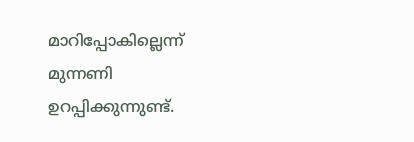മാറിപ്പോകില്ലെന്ന് മുന്നണി ഉറപ്പിക്കുന്നുണ്ട്.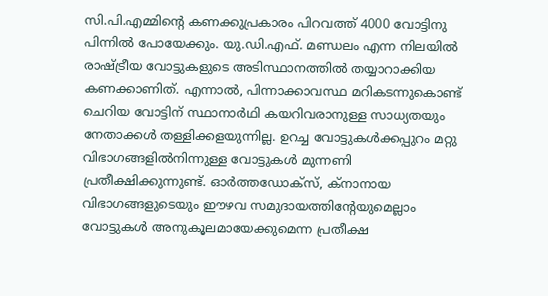സി.പി.എമ്മിന്റെ കണക്കുപ്രകാരം പിറവത്ത് 4000 വോട്ടിനു പിന്നിൽ പോയേക്കും. യു.ഡി.എഫ്. മണ്ഡലം എന്ന നിലയിൽ രാഷ്ട്രീയ വോട്ടുകളുടെ അടിസ്ഥാനത്തിൽ തയ്യാറാക്കിയ കണക്കാണിത്. എന്നാൽ, പിന്നാക്കാവസ്ഥ മറികടന്നുകൊണ്ട് ചെറിയ വോട്ടിന് സ്ഥാനാർഥി കയറിവരാനുള്ള സാധ്യതയും നേതാക്കൾ തള്ളിക്കളയുന്നില്ല. ഉറച്ച വോട്ടുകൾക്കപ്പുറം മറ്റു വിഭാഗങ്ങളിൽനിന്നുള്ള വോട്ടുകൾ മുന്നണി പ്രതീക്ഷിക്കുന്നുണ്ട്. ഓർത്തഡോക്സ്, ക്നാനായ വിഭാഗങ്ങളുടെയും ഈഴവ സമുദായത്തിന്റേയുമെല്ലാം വോട്ടുകൾ അനുകൂലമായേക്കുമെന്ന പ്രതീക്ഷ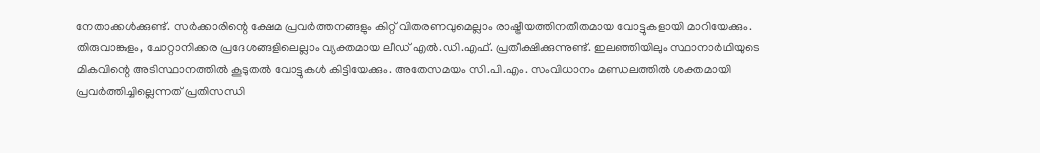നേതാക്കൾക്കുണ്ട്. സർക്കാരിന്റെ ക്ഷേമ പ്രവർത്തനങ്ങളും കിറ്റ് വിതരണവുമെല്ലാം രാഷ്ട്രീയത്തിനതീതമായ വോട്ടുകളായി മാറിയേക്കും. തിരുവാങ്കുളം, ചോറ്റാനിക്കര പ്രദേശങ്ങളിലെല്ലാം വ്യക്തമായ ലീഡ് എൽ.ഡി.എഫ്. പ്രതീക്ഷിക്കുന്നുണ്ട്. ഇലഞ്ഞിയിലും സ്ഥാനാർഥിയുടെ മികവിന്റെ അടിസ്ഥാനത്തിൽ കൂടുതൽ വോട്ടുകൾ കിട്ടിയേക്കും. അതേസമയം സി.പി.എം. സംവിധാനം മണ്ഡലത്തിൽ ശക്തമായി പ്രവർത്തിച്ചില്ലെന്നത് പ്രതിസന്ധി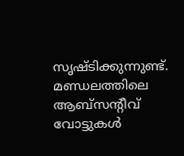സൃഷ്ടിക്കുന്നുണ്ട്. മണ്ഡലത്തിലെ ആബ്സന്റീവ് വോട്ടുകൾ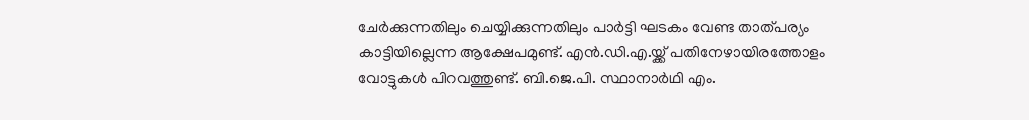ചേർക്കുന്നതിലും ചെയ്യിക്കുന്നതിലും പാർട്ടി ഘടകം വേണ്ട താത്പര്യം കാട്ടിയില്ലെന്ന ആക്ഷേപമുണ്ട്. എൻ.ഡി.എ.യ്ക്ക് പതിനേഴായിരത്തോളം വോട്ടുകൾ പിറവത്തുണ്ട്. ബി.ജെ.പി. സ്ഥാനാർഥി എം.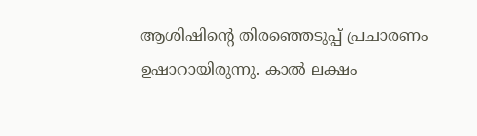ആശിഷിന്റെ തിരഞ്ഞെടുപ്പ് പ്രചാരണം ഉഷാറായിരുന്നു. കാൽ ലക്ഷം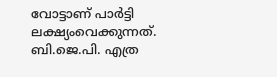വോട്ടാണ് പാർട്ടി ലക്ഷ്യംവെക്കുന്നത്. ബി.ജെ.പി. എത്ര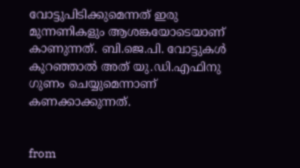വോട്ടുപിടിക്കുമെന്നത് ഇരു മുന്നണികളും ആശങ്കയോടെയാണ് കാണുന്നത്. ബി.ജെ.പി. വോട്ടുകൾ കുറഞ്ഞാൽ അത് യു.ഡി.എഫിനു ഗുണം ചെയ്യുമെന്നാണ് കണക്കാക്കുന്നത്.


from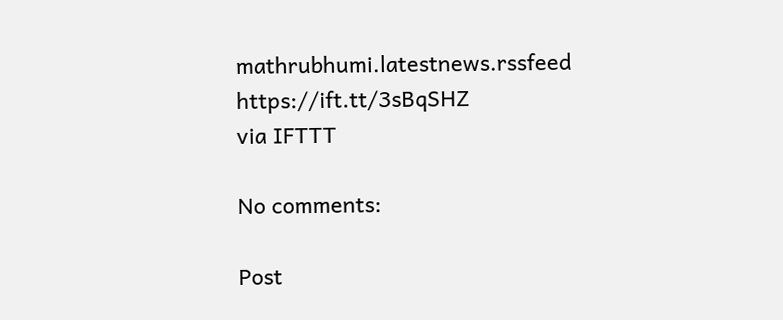mathrubhumi.latestnews.rssfeed https://ift.tt/3sBqSHZ
via IFTTT

No comments:

Post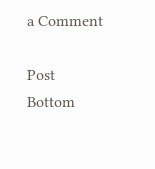a Comment

Post Bottom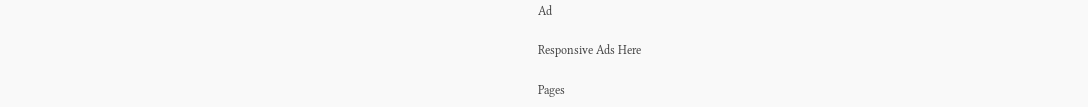Ad

Responsive Ads Here

Pages